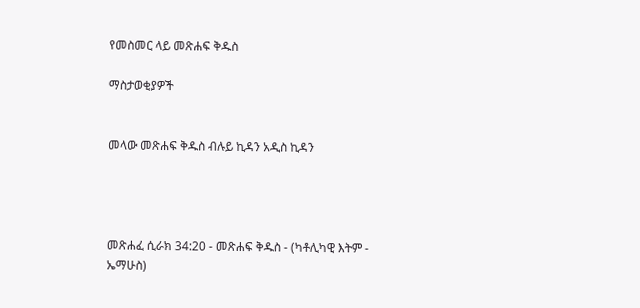የመስመር ላይ መጽሐፍ ቅዱስ

ማስታወቂያዎች


መላው መጽሐፍ ቅዱስ ብሉይ ኪዳን አዲስ ኪዳን




መጽሐፈ ሲራክ 34:20 - መጽሐፍ ቅዱስ - (ካቶሊካዊ እትም - ኤማሁስ)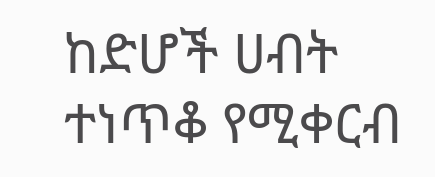ከድሆች ሀብት ተነጥቆ የሚቀርብ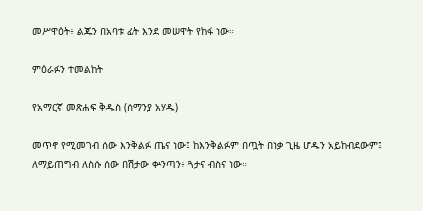መሥዋዕት፥ ልጁን በአባቱ ፊት እንደ መሠዋት የከፋ ነው።

ምዕራፉን ተመልከት

የአማርኛ መጽሐፍ ቅዱስ (ሰማንያ አሃዱ)

መጥኖ የሚመገብ ሰው እንቅልፉ ጤና ነው፤ ከእንቅልፉም በጧት በነቃ ጊዜ ሆዱን አይከብደውም፤ ለማይጠግብ ለስሱ ሰው በሽታው ቍንጣን፥ ጓታና ብስና ነው።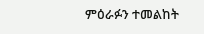ምዕራፉን ተመልከት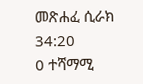መጽሐፈ ሲራክ 34:20
0 ተሻማሚ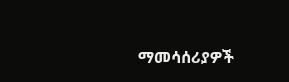ማመሳሰሪያዎች